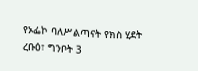የኦፌኮ ባለሥልጣናት የክስ ሂደት
ረቡዕ፣ ግንቦት 3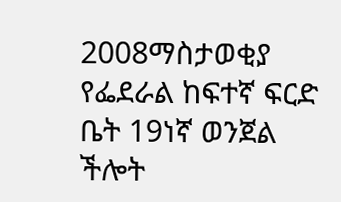2008ማስታወቂያ
የፌደራል ከፍተኛ ፍርድ ቤት 19ነኛ ወንጀል ችሎት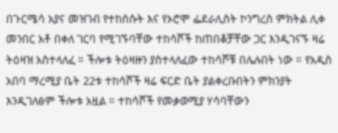በጉርሜሳ አያና መዝገብ የተከሰሱት እና የኦሮሞ ፌደራሊስት ኮንግረስ ምክትል ሊቀ መንበር አቶ በቀለ ገርባ የሚገኙባቸው ተከሳሾች ከጠበቆቻቸው ጋር እንዲገናኙ ዛሬ ትዕዛዝ አስተላለፈ ። ችሎቱ ትዕዛዙን ያስተላለፈው ተከሳሾቹ በሌሉበት ነው ። የአዲስ አበባ ማረሚያ ቤት 22ቱ ተከሳሾች ዛሬ ፍርድ ቤት ያልቀረቡበትን ምክንያት እንዲገለፅም ችሎቱ አዟል ። ተከሳሾች የመቃወሚያ ሃሳባቸውን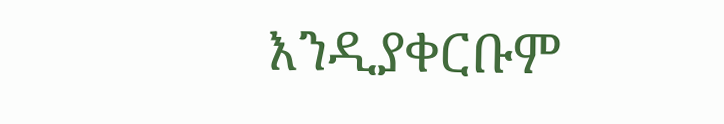እንዲያቀርቡም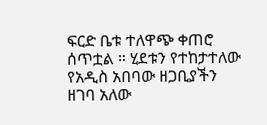ፍርድ ቤቱ ተለዋጭ ቀጠሮ ሰጥቷል ። ሂደቱን የተከታተለው የአዲስ አበባው ዘጋቢያችን ዘገባ አለው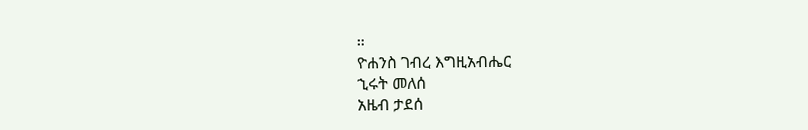።
ዮሐንስ ገብረ እግዚአብሔር
ኂሩት መለሰ
አዜብ ታደሰ